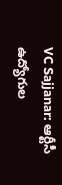VC Sajjanar: ఆర్టీసీ ఉద్యోగుల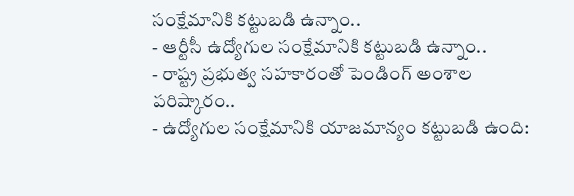సంక్షేమానికి కట్టుబడి ఉన్నాం..
- ఆర్టీసీ ఉద్యోగుల సంక్షేమానికి కట్టుబడి ఉన్నాం..
- రాష్ట్ర ప్రభుత్వ సహకారంతో పెండింగ్ అంశాల పరిష్కారం..
- ఉద్యోగుల సంక్షేమానికి యాజమాన్యం కట్టుబడి ఉంది: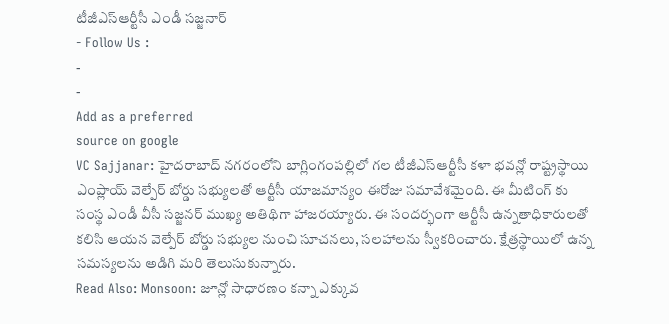టీజీఎస్ఆర్టీసీ ఎండీ సజ్జనార్
- Follow Us :
-
-
Add as a preferred
source on google
VC Sajjanar: హైదరాబాద్ నగరంలోని బాగ్లింగంపల్లిలో గల టీజీఎస్ఆర్టీసీ కళా భవన్లో రాష్ట్రస్థాయి ఎంప్లాయ్ వెల్పేర్ బోర్డు సభ్యులతో ఆర్టీసీ యాజమాన్యం ఈరోజు సమావేశమైంది. ఈ మీటింగ్ కు సంస్థ ఎండీ వీసీ సజ్జనర్ ముఖ్య అతిథిగా హాజరయ్యారు. ఈ సందర్భంగా ఆర్టీసీ ఉన్నతాధికారులతో కలిసి ఆయన వెల్పేర్ బోర్డు సభ్యుల నుంచి సూచనలు, సలహాలను స్వీకరించారు. క్షేత్రస్థాయిలో ఉన్న సమస్యలను అడిగి మరి తెలుసుకున్నారు.
Read Also: Monsoon: జూన్లో సాధారణం కన్నా ఎక్కువ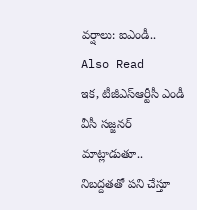వర్షాలు: ఐఎండీ..
Also Read
ఇక, టీజీఎస్ఆర్టీసీ ఎండీ వీసీ సజ్జనర్ మాట్లాడుతూ.. నిబద్దతతో పని చేస్తూ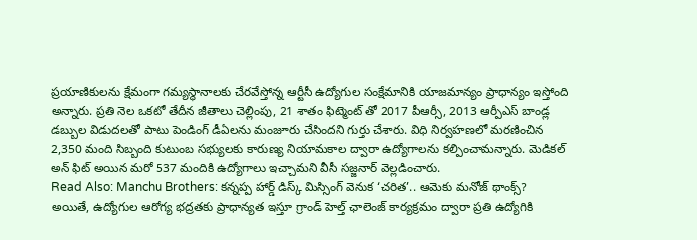ప్రయాణికులను క్షేమంగా గమ్యస్థానాలకు చేరవేస్తోన్న ఆర్టీసీ ఉద్యోగుల సంక్షేమానికి యాజమాన్యం ప్రాధాన్యం ఇస్తోంది అన్నారు. ప్రతి నెల ఒకటో తేదీన జీతాలు చెల్లింపు, 21 శాతం ఫిట్మెంట్ తో 2017 పీఆర్సీ, 2013 ఆర్పీఎస్ బాండ్ల డబ్బుల విడుదలతో పాటు పెండింగ్ డీఏలను మంజూరు చేసిందని గుర్తు చేశారు. విధి నిర్వహణలో మరణించిన 2,350 మంది సిబ్బంది కుటుంబ సభ్యులకు కారుణ్య నియామకాల ద్వారా ఉద్యోగాలను కల్పించామన్నారు. మెడికల్ అన్ ఫిట్ అయిన మరో 537 మందికి ఉద్యోగాలు ఇచ్చామని వీసీ సజ్జనార్ వెల్లడించారు.
Read Also: Manchu Brothers: కన్నప్ప హార్డ్ డిస్క్ మిస్సింగ్ వెనుక ‘చరిత’.. ఆమెకు మనోజ్ థాంక్స్?
అయితే, ఉద్యోగుల ఆరోగ్య భద్రతకు ప్రాధాన్యత ఇస్తూ గ్రాండ్ హెల్త్ ఛాలెంజ్ కార్యక్రమం ద్వారా ప్రతి ఉద్యోగికి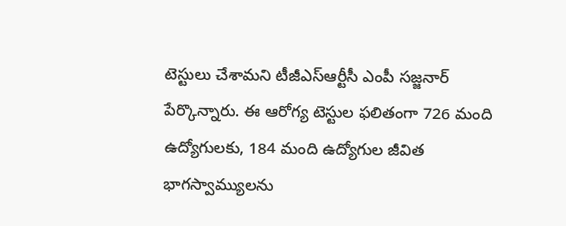టెస్టులు చేశామని టీజీఎస్ఆర్టీసీ ఎంపీ సజ్జనార్ పేర్కొన్నారు. ఈ ఆరోగ్య టెస్టుల ఫలితంగా 726 మంది ఉద్యోగులకు, 184 మంది ఉద్యోగుల జీవిత భాగస్వామ్యులను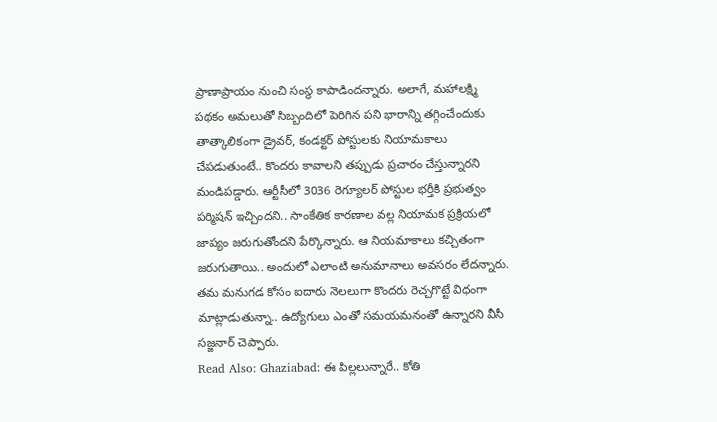ప్రాణాప్రాయం నుంచి సంస్థ కాపాడిందన్నారు. అలాగే, మహాలక్ష్మి పథకం అమలుతో సిబ్బందిలో పెరిగిన పని భారాన్ని తగ్గించేందుకు తాత్కాలికంగా డ్రైవర్, కండక్టర్ పోస్టులకు నియామకాలు చేపడుతుంటే.. కొందరు కావాలని తప్పుడు ప్రచారం చేస్తున్నారని మండిపడ్డారు. ఆర్టీసీలో 3036 రెగ్యూలర్ పోస్టుల భర్తీకి ప్రభుత్వం పర్మిషన్ ఇచ్చిందని.. సాంకేతిక కారణాల వల్ల నియామక ప్రక్రియలో జాప్యం జరుగుతోందని పేర్కొన్నారు. ఆ నియమాకాలు కచ్చితంగా జరుగుతాయి.. అందులో ఎలాంటి అనుమానాలు అవసరం లేదన్నారు. తమ మనుగడ కోసం ఐదారు నెలలుగా కొందరు రెచ్చగొట్టే విధంగా మాట్లాడుతున్నా.. ఉద్యోగులు ఎంతో సమయమనంతో ఉన్నారని వీసీ సజ్జనార్ చెప్పారు.
Read Also: Ghaziabad: ఈ పిల్లలున్నారే.. కోతి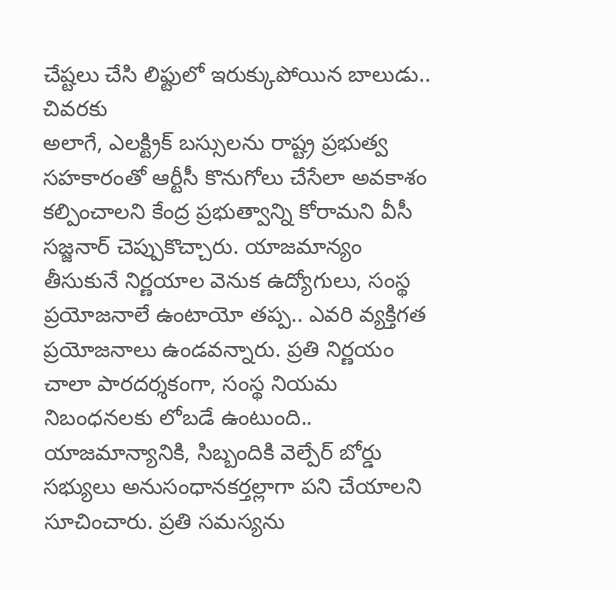చేష్టలు చేసి లిఫ్టులో ఇరుక్కుపోయిన బాలుడు.. చివరకు
అలాగే, ఎలక్ట్రిక్ బస్సులను రాష్ట్ర ప్రభుత్వ సహకారంతో ఆర్టీసీ కొనుగోలు చేసేలా అవకాశం కల్పించాలని కేంద్ర ప్రభుత్వాన్ని కోరామని వీసీ సజ్జనార్ చెప్పుకొచ్చారు. యాజమాన్యం తీసుకునే నిర్ణయాల వెనుక ఉద్యోగులు, సంస్థ ప్రయోజనాలే ఉంటాయో తప్ప.. ఎవరి వ్యక్తిగత ప్రయోజనాలు ఉండవన్నారు. ప్రతి నిర్ణయం చాలా పారదర్శకంగా, సంస్థ నియమ నిబంధనలకు లోబడే ఉంటుంది.. యాజమాన్యానికి, సిబ్బందికి వెల్పేర్ బోర్డు సభ్యులు అనుసంధానకర్తల్లాగా పని చేయాలని సూచించారు. ప్రతి సమస్యను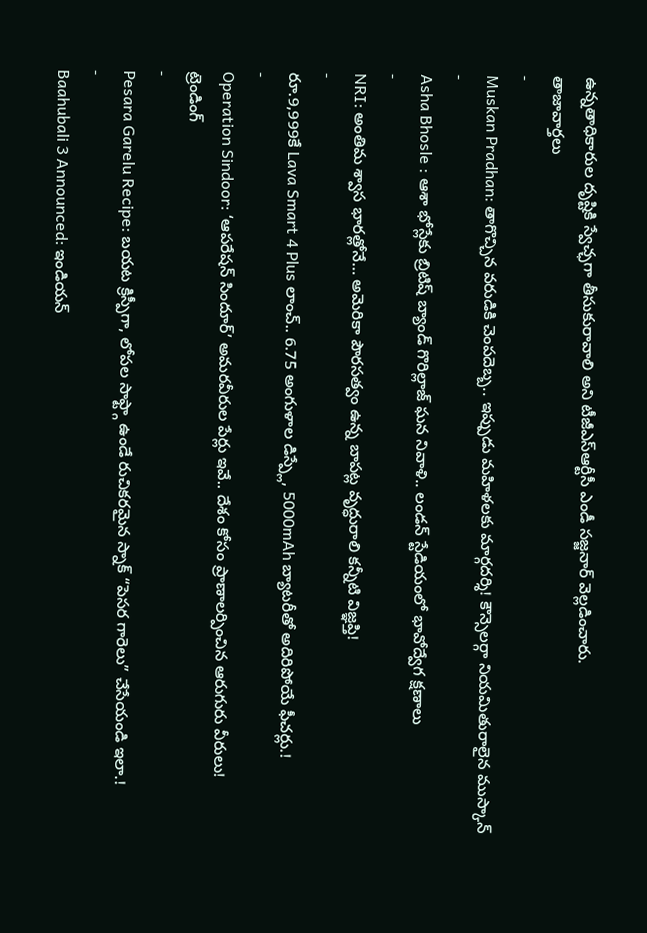ఉన్నతాధికారుల దృష్టికి స్వేచ్ఛగా తీసుకురావాలి అని టీజీఎస్ఆర్టీసీ ఎండీ సజ్జనార్ వెల్లడించారు.
తాజావార్తలు
-
Muskan Pradhan: తాగొచ్చిన వరుడికి చెంపదెబ్బ.. ఇప్పుడు మహిళలకు మార్గదర్శి! కౌన్సెలర్గా నియమితురాలైన ముస్కాన్
-
Asha Bhosle : ఆశా భోస్లేకు బ్రిటిష్ బ్యాండ్ గొరిల్లాజ్ ఘన నివాళి.. లండన్ స్టేడియంలో భావోద్వేగ క్షణాలు
-
NRI: అంతిమ శ్వాస భారత్లోనే… అమెరికా పౌరసత్వం ఉన్న బాపట్ల వృద్ధురాలి కన్నీటి విజ్ఞప్తి!
-
రూ.9,999కే Lava Smart 4 Plus లాంచ్.. 6.75 అంగుళాల డిస్ప్లే, 5000mAh బ్యాటరీతో అదిరిపోయే ఫీచర్లు.!
-
Operation Sindoor: ‘ఆపరేషన్ సిందూర్’ అమరవీరుల పేర్లు ఇవే.. దేశం కోసం ప్రాణాలర్పించిన ఆరుగురు వీరులు!
ట్రెండింగ్
-
Pesara Garelu Recipe: బయట క్రిస్పీగా, లోపల సాఫ్ట్గా ఉండే రుచికరమైన స్నాక్ “పెసర గారెలు” చేసేయండి ఇలా.!
-
Baahubali 3 Announced: ఇండియన్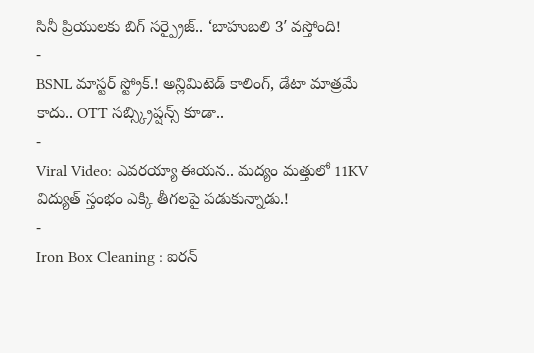సినీ ప్రియులకు బిగ్ సర్ప్రైజ్.. ‘బాహుబలి 3′ వస్తోంది!
-
BSNL మాస్టర్ స్ట్రోక్.! అన్లిమిటెడ్ కాలింగ్, డేటా మాత్రమే కాదు.. OTT సబ్స్క్రిప్షన్స్ కూడా..
-
Viral Video: ఎవరయ్యా ఈయన.. మద్యం మత్తులో 11KV విద్యుత్ స్తంభం ఎక్కి తీగలపై పడుకున్నాడు.!
-
Iron Box Cleaning : ఐరన్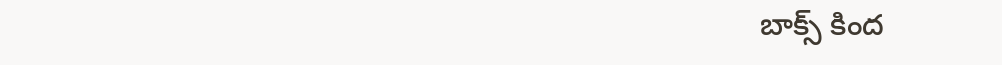బాక్స్ కింద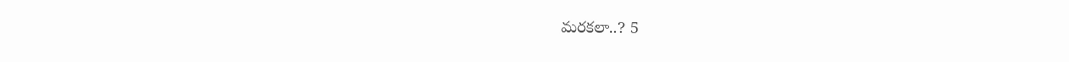మరకలా..? 5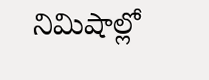నిమిషాల్లో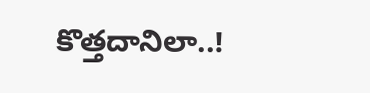కొత్తదానిలా..!